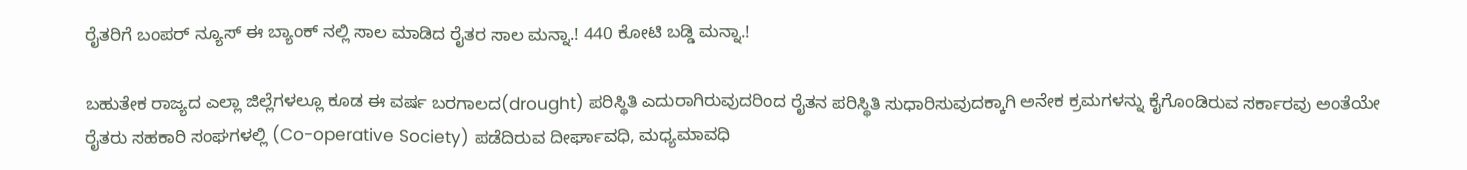ರೈತರಿಗೆ ಬಂಪರ್ ನ್ಯೂಸ್ ಈ ಬ್ಯಾಂಕ್ ನಲ್ಲಿ ಸಾಲ ಮಾಡಿದ ರೈತರ ಸಾಲ ಮನ್ನಾ.! 440 ಕೋಟಿ ಬಡ್ಡಿ ಮನ್ನಾ.!

ಬಹುತೇಕ ರಾಜ್ಯದ ಎಲ್ಲಾ ಜಿಲ್ಲೆಗಳಲ್ಲೂ ಕೂಡ ಈ ವರ್ಷ ಬರಗಾಲದ(drought) ಪರಿಸ್ಥಿತಿ ಎದುರಾಗಿರುವುದರಿಂದ ರೈತನ ಪರಿಸ್ಥಿತಿ ಸುಧಾರಿಸುವುದಕ್ಕಾಗಿ ಅನೇಕ ಕ್ರಮಗಳನ್ನು ಕೈಗೊಂಡಿರುವ ಸರ್ಕಾರವು ಅಂತೆಯೇ ರೈತರು ಸಹಕಾರಿ ಸಂಘಗಳಲ್ಲಿ (Co-operative Society) ಪಡೆದಿರುವ ದೀರ್ಘಾವಧಿ, ಮಧ್ಯಮಾವಧಿ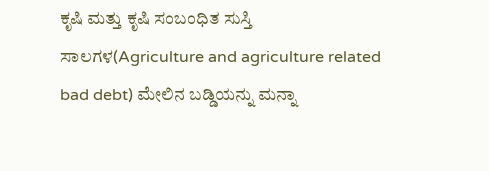ಕೃಷಿ ಮತ್ತು ಕೃಷಿ ಸಂಬಂಧಿತ ಸುಸ್ತಿ ಸಾಲಗಳ(Agriculture and agriculture related bad debt) ಮೇಲಿನ ಬಡ್ಡಿಯನ್ನು ಮನ್ನಾ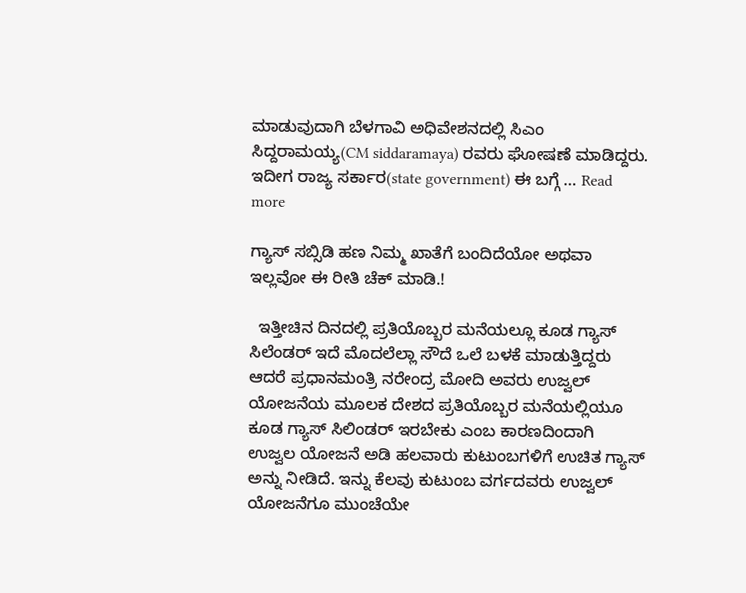ಮಾಡುವುದಾಗಿ ಬೆಳಗಾವಿ ಅಧಿವೇಶನದಲ್ಲಿ ಸಿಎಂ ಸಿದ್ದರಾಮಯ್ಯ(CM siddaramaya) ರವರು ಘೋಷಣೆ ಮಾಡಿದ್ದರು. ಇದೀಗ ರಾಜ್ಯ ಸರ್ಕಾರ(state government) ಈ ಬಗ್ಗೆ … Read more

ಗ್ಯಾಸ್ ಸಬ್ಸಿಡಿ ಹಣ ನಿಮ್ಮ ಖಾತೆಗೆ ಬಂದಿದೆಯೋ ಅಥವಾ ಇಲ್ಲವೋ ಈ ರೀತಿ ಚೆಕ್ ಮಾಡಿ.!

  ಇತ್ತೀಚಿನ ದಿನದಲ್ಲಿ ಪ್ರತಿಯೊಬ್ಬರ ಮನೆಯಲ್ಲೂ ಕೂಡ ಗ್ಯಾಸ್ ಸಿಲೆಂಡರ್ ಇದೆ ಮೊದಲೆಲ್ಲಾ ಸೌದೆ ಒಲೆ ಬಳಕೆ ಮಾಡುತ್ತಿದ್ದರು ಆದರೆ ಪ್ರಧಾನಮಂತ್ರಿ ನರೇಂದ್ರ ಮೋದಿ ಅವರು ಉಜ್ವಲ್ ಯೋಜನೆಯ ಮೂಲಕ ದೇಶದ ಪ್ರತಿಯೊಬ್ಬರ ಮನೆಯಲ್ಲಿಯೂ ಕೂಡ ಗ್ಯಾಸ್ ಸಿಲಿಂಡರ್ ಇರಬೇಕು ಎಂಬ ಕಾರಣದಿಂದಾಗಿ ಉಜ್ವಲ ಯೋಜನೆ ಅಡಿ ಹಲವಾರು ಕುಟುಂಬಗಳಿಗೆ ಉಚಿತ ಗ್ಯಾಸ್ ಅನ್ನು ನೀಡಿದೆ. ಇನ್ನು ಕೆಲವು ಕುಟುಂಬ ವರ್ಗದವರು ಉಜ್ವಲ್ ಯೋಜನೆಗೂ ಮುಂಚೆಯೇ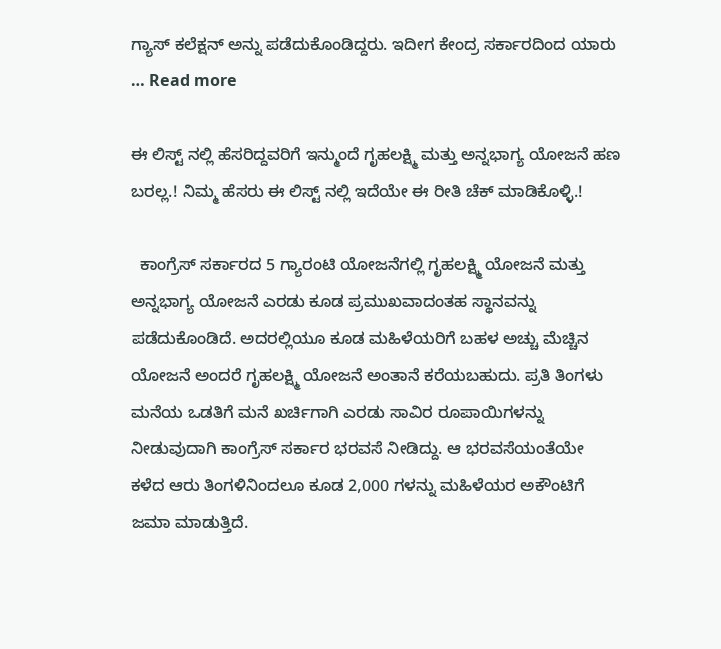ಗ್ಯಾಸ್ ಕಲೆಕ್ಷನ್ ಅನ್ನು ಪಡೆದುಕೊಂಡಿದ್ದರು. ಇದೀಗ ಕೇಂದ್ರ ಸರ್ಕಾರದಿಂದ ಯಾರು … Read more

ಈ ಲಿಸ್ಟ್ ನಲ್ಲಿ ಹೆಸರಿದ್ದವರಿಗೆ ಇನ್ಮುಂದೆ ಗೃಹಲಕ್ಷ್ಮಿ ಮತ್ತು ಅನ್ನಭಾಗ್ಯ ಯೋಜನೆ ಹಣ ಬರಲ್ಲ.! ನಿಮ್ಮ ಹೆಸರು ಈ ಲಿಸ್ಟ್ ನಲ್ಲಿ ಇದೆಯೇ ಈ ರೀತಿ ಚೆಕ್ ಮಾಡಿಕೊಳ್ಳಿ.!

  ಕಾಂಗ್ರೆಸ್ ಸರ್ಕಾರದ 5 ಗ್ಯಾರಂಟಿ ಯೋಜನೆಗಲ್ಲಿ ಗೃಹಲಕ್ಷ್ಮಿ ಯೋಜನೆ ಮತ್ತು ಅನ್ನಭಾಗ್ಯ ಯೋಜನೆ ಎರಡು ಕೂಡ ಪ್ರಮುಖವಾದಂತಹ ಸ್ಥಾನವನ್ನು ಪಡೆದುಕೊಂಡಿದೆ. ಅದರಲ್ಲಿಯೂ ಕೂಡ ಮಹಿಳೆಯರಿಗೆ ಬಹಳ ಅಚ್ಚು ಮೆಚ್ಚಿನ ಯೋಜನೆ ಅಂದರೆ ಗೃಹಲಕ್ಷ್ಮಿ ಯೋಜನೆ ಅಂತಾನೆ ಕರೆಯಬಹುದು. ಪ್ರತಿ ತಿಂಗಳು ಮನೆಯ ಒಡತಿಗೆ ಮನೆ ಖರ್ಚಿಗಾಗಿ ಎರಡು ಸಾವಿರ ರೂಪಾಯಿಗಳನ್ನು ನೀಡುವುದಾಗಿ ಕಾಂಗ್ರೆಸ್ ಸರ್ಕಾರ ಭರವಸೆ ನೀಡಿದ್ದು. ಆ ಭರವಸೆಯಂತೆಯೇ ಕಳೆದ ಆರು ತಿಂಗಳಿನಿಂದಲೂ ಕೂಡ 2,000 ಗಳನ್ನು ಮಹಿಳೆಯರ ಅಕೌಂಟಿಗೆ ಜಮಾ ಮಾಡುತ್ತಿದೆ.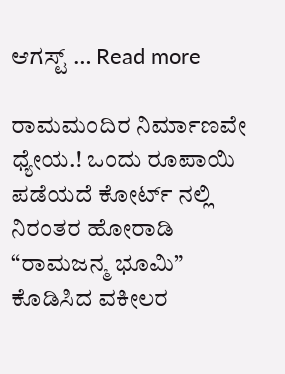ಆಗಸ್ಟ್ … Read more

ರಾಮಮಂದಿರ ನಿರ್ಮಾಣವೇ ಧ್ಯೇಯ.! ಒಂದು ರೂಪಾಯಿ ಪಡೆಯದೆ ಕೋರ್ಟ್ ನಲ್ಲಿ ನಿರಂತರ ಹೋರಾಡಿ “ರಾಮಜನ್ಮ ಭೂಮಿ” ಕೊಡಿಸಿದ ವಕೀಲರ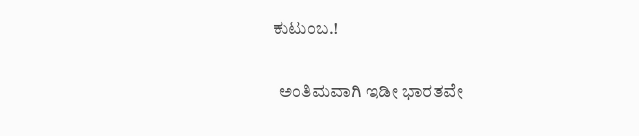ಕುಟುಂಬ.!

  ಅಂತಿಮವಾಗಿ ಇಡೀ ಭಾರತವೇ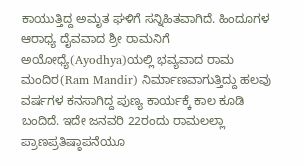ಕಾಯುತ್ತಿದ್ದ ಅಮೃತ ಘಳಿಗೆ ಸನ್ನಿಹಿತವಾಗಿದೆ. ಹಿಂದೂಗಳ ಆರಾಧ್ಯ ದೈವವಾದ ಶ್ರೀ ರಾಮನಿಗೆ ಅಯೋಧ್ಯೆ(Ayodhya)ಯಲ್ಲಿ ಭವ್ಯವಾದ ರಾಮ ಮಂದಿರ(Ram Mandir) ನಿರ್ಮಾಣವಾಗುತ್ತಿದ್ದು ಹಲವು ವರ್ಷಗಳ ಕನಸಾಗಿದ್ದ ಪುಣ್ಯ ಕಾರ್ಯಕ್ಕೆ ಕಾಲ ಕೂಡಿ ಬಂದಿದೆ. ಇದೇ ಜನವರಿ 22ರಂದು ರಾಮಲಲ್ಲಾ ಪ್ರಾಣಪ್ರತಿಷ್ಠಾಪನೆಯೂ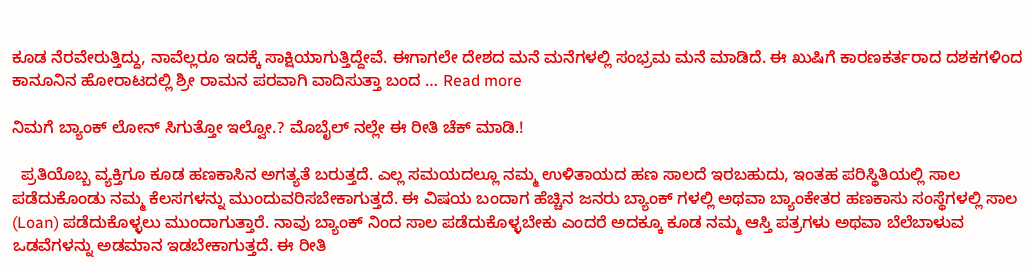ಕೂಡ ನೆರವೇರುತ್ತಿದ್ದು, ನಾವೆಲ್ಲರೂ ಇದಕ್ಕೆ ಸಾಕ್ಷಿಯಾಗುತ್ತಿದ್ದೇವೆ. ಈಗಾಗಲೇ ದೇಶದ ಮನೆ ಮನೆಗಳಲ್ಲಿ ಸಂಭ್ರಮ ಮನೆ ಮಾಡಿದೆ. ಈ ಖುಷಿಗೆ ಕಾರಣಕರ್ತರಾದ ದಶಕಗಳಿಂದ ಕಾನೂನಿನ ಹೋರಾಟದಲ್ಲಿ ಶ್ರೀ ರಾಮನ ಪರವಾಗಿ ವಾದಿಸುತ್ತಾ ಬಂದ … Read more

ನಿಮಗೆ ಬ್ಯಾಂಕ್ ಲೋನ್ ಸಿಗುತ್ತೋ ಇಲ್ವೋ.? ಮೊಬೈಲ್ ನಲ್ಲೇ ಈ ರೀತಿ ಚೆಕ್ ಮಾಡಿ.!

  ಪ್ರತಿಯೊಬ್ಬ ವ್ಯಕ್ತಿಗೂ ಕೂಡ ಹಣಕಾಸಿನ ಅಗತ್ಯತೆ ಬರುತ್ತದೆ. ಎಲ್ಲ ಸಮಯದಲ್ಲೂ ನಮ್ಮ ಉಳಿತಾಯದ ಹಣ ಸಾಲದೆ ಇರಬಹುದು, ಇಂತಹ ಪರಿಸ್ಥಿತಿಯಲ್ಲಿ ಸಾಲ ಪಡೆದುಕೊಂಡು ನಮ್ಮ ಕೆಲಸಗಳನ್ನು ಮುಂದುವರಿಸಬೇಕಾಗುತ್ತದೆ. ಈ ವಿಷಯ ಬಂದಾಗ ಹೆಚ್ಚಿನ ಜನರು ಬ್ಯಾಂಕ್ ಗಳಲ್ಲಿ ಅಥವಾ ಬ್ಯಾಂಕೇತರ ಹಣಕಾಸು ಸಂಸ್ಥೆಗಳಲ್ಲಿ ಸಾಲ (Loan) ಪಡೆದುಕೊಳ್ಳಲು ಮುಂದಾಗುತ್ತಾರೆ. ನಾವು ಬ್ಯಾಂಕ್ ನಿಂದ ಸಾಲ ಪಡೆದುಕೊಳ್ಳಬೇಕು ಎಂದರೆ ಅದಕ್ಕೂ ಕೂಡ ನಮ್ಮ ಆಸ್ತಿ ಪತ್ರಗಳು ಅಥವಾ ಬೆಲೆಬಾಳುವ ಒಡವೆಗಳನ್ನು ಅಡಮಾನ ಇಡಬೇಕಾಗುತ್ತದೆ. ಈ ರೀತಿ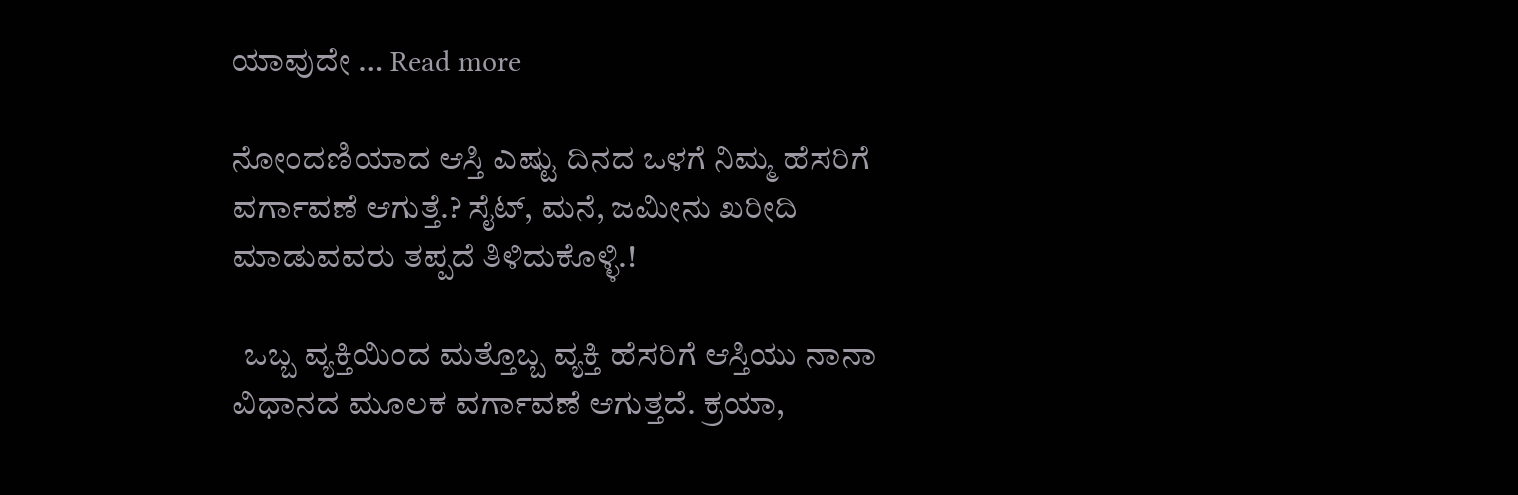ಯಾವುದೇ … Read more

ನೋಂದಣಿಯಾದ ಆಸ್ತಿ ಎಷ್ಟು ದಿನದ ಒಳಗೆ ನಿಮ್ಮ ಹೆಸರಿಗೆ ವರ್ಗಾವಣೆ ಆಗುತ್ತೆ.? ಸೈಟ್, ಮನೆ, ಜಮೀನು ಖರೀದಿ ಮಾಡುವವರು ತಪ್ಪದೆ ತಿಳಿದುಕೊಳ್ಳಿ.!

  ಒಬ್ಬ ವ್ಯಕ್ತಿಯಿಂದ ಮತ್ತೊಬ್ಬ ವ್ಯಕ್ತಿ ಹೆಸರಿಗೆ ಆಸ್ತಿಯು ನಾನಾ ವಿಧಾನದ ಮೂಲಕ ವರ್ಗಾವಣೆ ಆಗುತ್ತದೆ. ಕ್ರಯಾ,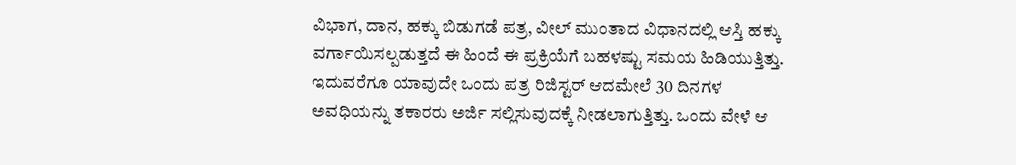ವಿಭಾಗ, ದಾನ, ಹಕ್ಕು ಬಿಡುಗಡೆ ಪತ್ರ, ವೀಲ್ ಮುಂತಾದ ವಿಧಾನದಲ್ಲಿ ಆಸ್ತಿ ಹಕ್ಕು ವರ್ಗಾಯಿಸಲ್ಪಡುತ್ತದೆ ಈ ಹಿಂದೆ ಈ ಪ್ರಕ್ರಿಯೆಗೆ ಬಹಳಷ್ಟು ಸಮಯ ಹಿಡಿಯುತ್ತಿತ್ತು. ಇದುವರೆಗೂ ಯಾವುದೇ ಒಂದು ಪತ್ರ ರಿಜಿಸ್ಟರ್ ಆದಮೇಲೆ 30 ದಿನಗಳ ಅವಧಿಯನ್ನು ತಕಾರರು ಅರ್ಜಿ ಸಲ್ಲಿಸುವುದಕ್ಕೆ ನೀಡಲಾಗುತ್ತಿತ್ತು. ಒಂದು ವೇಳೆ ಆ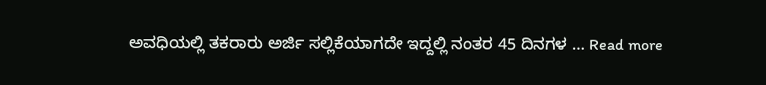ಅವಧಿಯಲ್ಲಿ ತಕರಾರು ಅರ್ಜಿ ಸಲ್ಲಿಕೆಯಾಗದೇ ಇದ್ದಲ್ಲಿ ನಂತರ 45 ದಿನಗಳ … Read more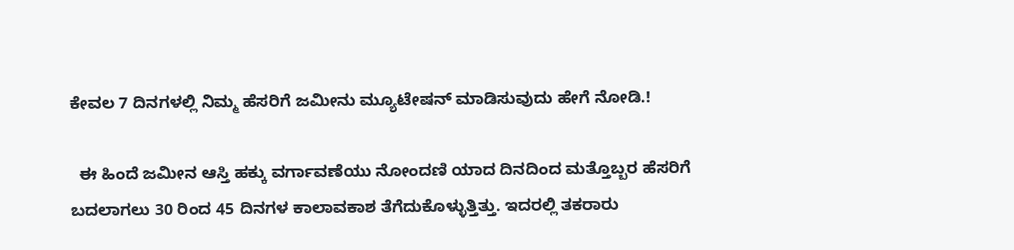ಕೇವಲ 7 ದಿನಗಳಲ್ಲಿ ನಿಮ್ಮ ಹೆಸರಿಗೆ ಜಮೀನು ಮ್ಯೂಟೇಷನ್ ಮಾಡಿಸುವುದು ಹೇಗೆ ನೋಡಿ.!

  ಈ ಹಿಂದೆ ಜಮೀನ ಆಸ್ತಿ ಹಕ್ಕು ವರ್ಗಾವಣೆಯು ನೋಂದಣಿ ಯಾದ ದಿನದಿಂದ ಮತ್ತೊಬ್ಬರ ಹೆಸರಿಗೆ ಬದಲಾಗಲು 30 ರಿಂದ 45 ದಿನಗಳ ಕಾಲಾವಕಾಶ ತೆಗೆದುಕೊಳ್ಳುತ್ತಿತ್ತು. ಇದರಲ್ಲಿ ತಕರಾರು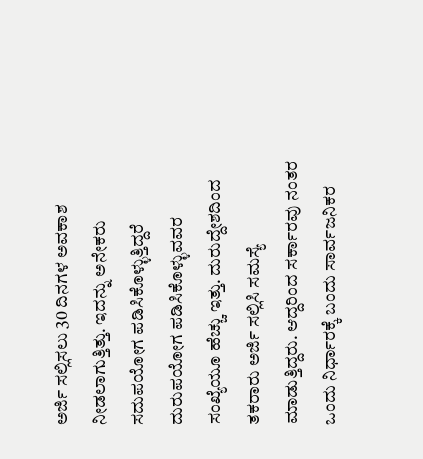ಅರ್ಜಿ ಸಲ್ಲಿಸಲು 30 ದಿನಗಳ ಅವಕಾಶ ನೀಡಲಾಗುತ್ತಿತ್ತು. ಇದನ್ನು ಅನೇಕರು ಸದುಪಯೋಗ ಪಡಿಸಿಕೊಳ್ಳುತ್ತಿದ್ದರೆ ದುರುಪಯೋಗ ಪಡಿಸಿಕೊಳ್ಳುವವರ ಸಂಖ್ಯೆಯೂ ಹೆಚ್ಚು ಇತ್ತು. ದುರುದ್ದೇಶದಿಂದ ತಕರಾರು ಅರ್ಜಿ ಸಲ್ಲಿಸಿ ಸಮಸ್ಯೆ ಮಾಡುತ್ತಿದ್ದರು. ಆದ್ದರಿಂದ ಸರ್ಕಾರವು ನಂತರ ಒಂದು ನಿರ್ಧಾರಕ್ಕೆ ಬಂದು ಸಾರ್ವಜನಿಕರ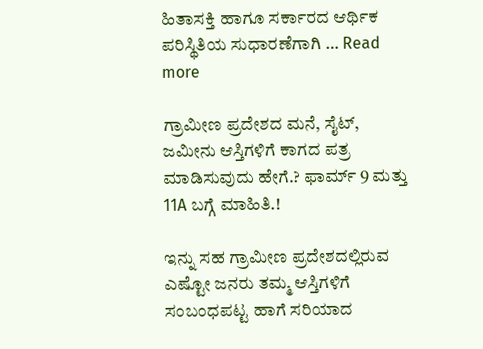ಹಿತಾಸಕ್ತಿ ಹಾಗೂ ಸರ್ಕಾರದ ಆರ್ಥಿಕ ಪರಿಸ್ಥಿತಿಯ ಸುಧಾರಣೆಗಾಗಿ … Read more

ಗ್ರಾಮೀಣ ಪ್ರದೇಶದ ಮನೆ, ಸೈಟ್, ಜಮೀನು ಆಸ್ತಿಗಳಿಗೆ ಕಾಗದ ಪತ್ರ ಮಾಡಿಸುವುದು ಹೇಗೆ.? ಫಾರ್ಮ್ 9 ಮತ್ತು 11A ಬಗ್ಗೆ ಮಾಹಿತಿ.!

ಇನ್ನು ಸಹ ಗ್ರಾಮೀಣ ಪ್ರದೇಶದಲ್ಲಿರುವ ಎಷ್ಟೋ ಜನರು ತಮ್ಮ ಆಸ್ತಿಗಳಿಗೆ ಸಂಬಂಧಪಟ್ಟ ಹಾಗೆ ಸರಿಯಾದ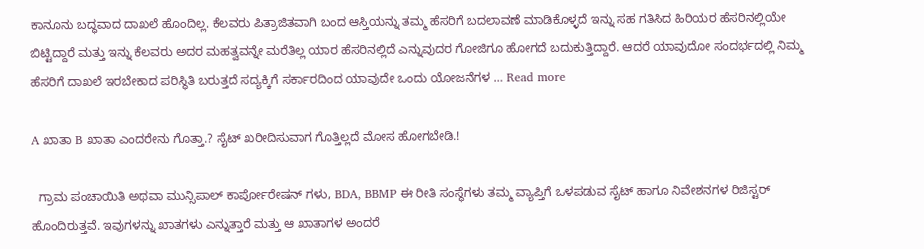ಕಾನೂನು ಬದ್ಧವಾದ ದಾಖಲೆ ಹೊಂದಿಲ್ಲ. ಕೆಲವರು ಪಿತ್ರಾಜಿತವಾಗಿ ಬಂದ ಆಸ್ತಿಯನ್ನು ತಮ್ಮ ಹೆಸರಿಗೆ ಬದಲಾವಣೆ ಮಾಡಿಕೊಳ್ಳದೆ ಇನ್ನು ಸಹ ಗತಿಸಿದ ಹಿರಿಯರ ಹೆಸರಿನಲ್ಲಿಯೇ ಬಿಟ್ಟಿದ್ದಾರೆ ಮತ್ತು ಇನ್ನು ಕೆಲವರು ಅದರ ಮಹತ್ವವನ್ನೇ ಮರೆತಿಲ್ಲ ಯಾರ ಹೆಸರಿನಲ್ಲಿದೆ ಎನ್ನುವುದರ ಗೋಜಿಗೂ ಹೋಗದೆ ಬದುಕುತ್ತಿದ್ದಾರೆ. ಆದರೆ ಯಾವುದೋ ಸಂದರ್ಭದಲ್ಲಿ ನಿಮ್ಮ ಹೆಸರಿಗೆ ದಾಖಲೆ ಇರಬೇಕಾದ ಪರಿಸ್ಥಿತಿ ಬರುತ್ತದೆ ಸದ್ಯಕ್ಕಿಗೆ ಸರ್ಕಾರದಿಂದ ಯಾವುದೇ ಒಂದು ಯೋಜನೆಗಳ … Read more

A ಖಾತಾ B ಖಾತಾ ಎಂದರೇನು ಗೊತ್ತಾ.? ಸೈಟ್ ಖರೀದಿಸುವಾಗ ಗೊತ್ತಿಲ್ಲದೆ ಮೋಸ ಹೋಗಬೇಡಿ.!

  ಗ್ರಾಮ ಪಂಚಾಯಿತಿ ಅಥವಾ ಮುನ್ಸಿಪಾಲ್ ಕಾರ್ಪೋರೇಷನ್ ಗಳು, BDA, BBMP ಈ ರೀತಿ ಸಂಸ್ಥೆಗಳು ತಮ್ಮ ವ್ಯಾಪ್ತಿಗೆ ಒಳಪಡುವ ಸೈಟ್ ಹಾಗೂ ನಿವೇಶನಗಳ ರಿಜಿಸ್ಟರ್ ಹೊಂದಿರುತ್ತವೆ. ಇವುಗಳನ್ನು ಖಾತಗಳು ಎನ್ನುತ್ತಾರೆ ಮತ್ತು ಆ ಖಾತಾಗಳ ಅಂದರೆ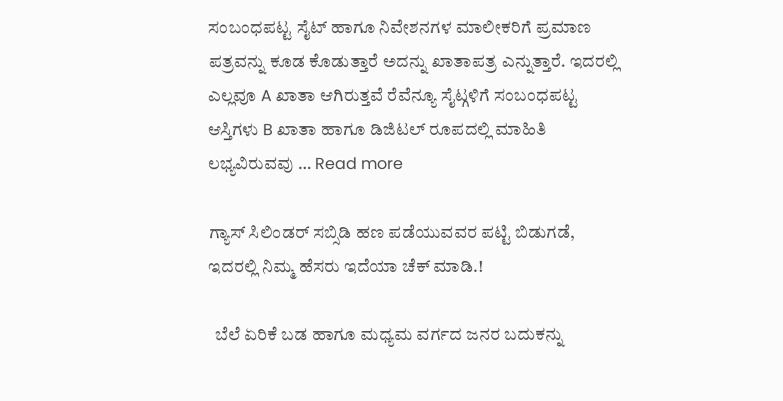ಸಂಬಂಧಪಟ್ಟ ಸೈಟ್ ಹಾಗೂ ನಿವೇಶನಗಳ ಮಾಲೀಕರಿಗೆ ಪ್ರಮಾಣ ಪತ್ರವನ್ನು ಕೂಡ ಕೊಡುತ್ತಾರೆ ಅದನ್ನು ಖಾತಾಪತ್ರ ಎನ್ನುತ್ತಾರೆ. ಇದರಲ್ಲಿ ಎಲ್ಲವೂ A ಖಾತಾ ಆಗಿರುತ್ತವೆ ರೆವೆನ್ಯೂ ಸೈಟ್ಗಳಿಗೆ ಸಂಬಂಧಪಟ್ಟ ಆಸ್ತಿಗಳು B ಖಾತಾ ಹಾಗೂ ಡಿಜಿಟಲ್ ರೂಪದಲ್ಲಿ ಮಾಹಿತಿ ಲಭ್ಯವಿರುವವು … Read more

ಗ್ಯಾಸ್ ಸಿಲಿಂಡರ್ ಸಬ್ಸಿಡಿ ಹಣ ಪಡೆಯುವವರ ಪಟ್ಟಿ ಬಿಡುಗಡೆ, ಇದರಲ್ಲಿ ನಿಮ್ಮ ಹೆಸರು ಇದೆಯಾ ಚೆಕ್ ಮಾಡಿ.!

  ಬೆಲೆ ಏರಿಕೆ ಬಡ ಹಾಗೂ ಮಧ್ಯಮ ವರ್ಗದ ಜನರ ಬದುಕನ್ನು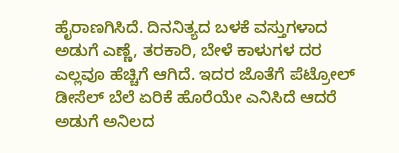ಹೈರಾಣಗಿಸಿದೆ. ದಿನನಿತ್ಯದ ಬಳಕೆ ವಸ್ತುಗಳಾದ ಅಡುಗೆ ಎಣ್ಣೆ, ತರಕಾರಿ, ಬೇಳೆ ಕಾಳುಗಳ ದರ ಎಲ್ಲವೂ ಹೆಚ್ಚಿಗೆ ಆಗಿದೆ. ಇದರ ಜೊತೆಗೆ ಪೆಟ್ರೋಲ್ ಡೀಸೆಲ್ ಬೆಲೆ ಏರಿಕೆ ಹೊರೆಯೇ ಎನಿಸಿದೆ ಆದರೆ ಅಡುಗೆ ಅನಿಲದ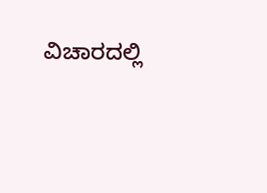ವಿಚಾರದಲ್ಲಿ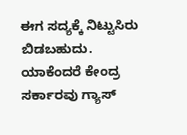ಈಗ ಸದ್ಯಕ್ಕೆ ನಿಟ್ಟುಸಿರು ಬಿಡಬಹುದು. ಯಾಕೆಂದರೆ ಕೇಂದ್ರ ಸರ್ಕಾರವು ಗ್ಯಾಸ್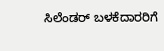ಸಿಲೆಂಡರ್ ಬಳಕೆದಾರರಿಗೆ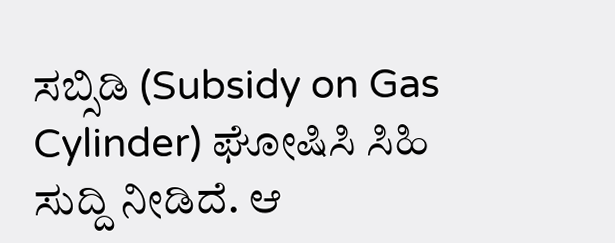ಸಬ್ಸಿಡಿ (Subsidy on Gas Cylinder) ಘೋಷಿಸಿ ಸಿಹಿ ಸುದ್ದಿ ನೀಡಿದೆ. ಆ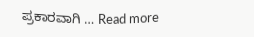ಪ್ರಕಾರವಾಗಿ … Read more